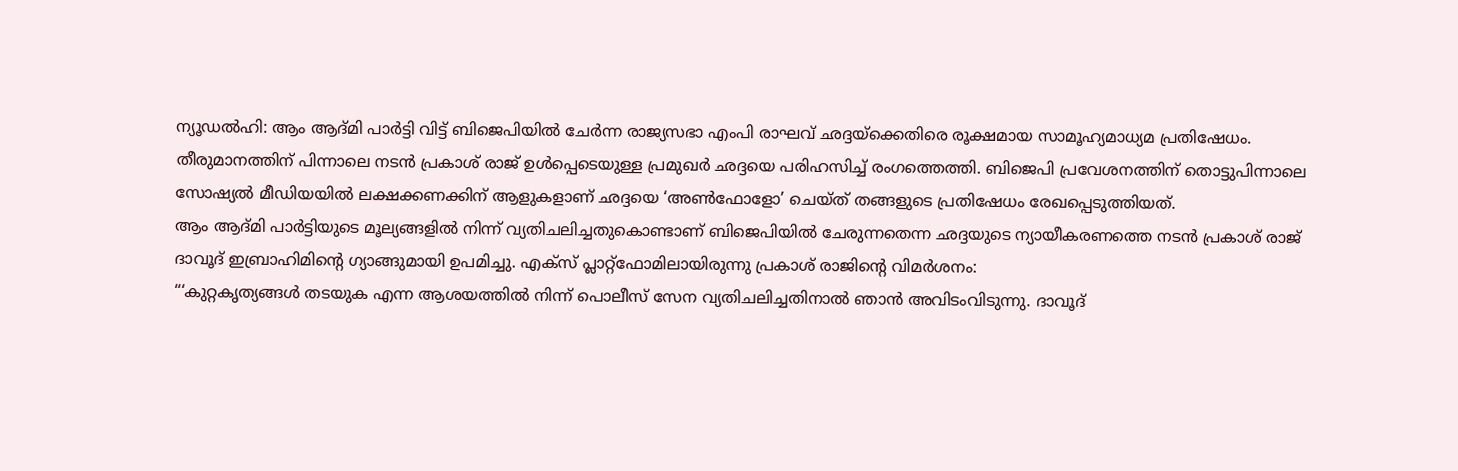ന്യൂഡൽഹി: ആം ആദ്മി പാർട്ടി വിട്ട് ബിജെപിയിൽ ചേർന്ന രാജ്യസഭാ എംപി രാഘവ് ഛദ്ദയ്ക്കെതിരെ രൂക്ഷമായ സാമൂഹ്യമാധ്യമ പ്രതിഷേധം. തീരുമാനത്തിന് പിന്നാലെ നടൻ പ്രകാശ് രാജ് ഉൾപ്പെടെയുള്ള പ്രമുഖർ ഛദ്ദയെ പരിഹസിച്ച് രംഗത്തെത്തി. ബിജെപി പ്രവേശനത്തിന് തൊട്ടുപിന്നാലെ സോഷ്യൽ മീഡിയയിൽ ലക്ഷക്കണക്കിന് ആളുകളാണ് ഛദ്ദയെ ‘അൺഫോളോ’ ചെയ്ത് തങ്ങളുടെ പ്രതിഷേധം രേഖപ്പെടുത്തിയത്.
ആം ആദ്മി പാർട്ടിയുടെ മൂല്യങ്ങളിൽ നിന്ന് വ്യതിചലിച്ചതുകൊണ്ടാണ് ബിജെപിയിൽ ചേരുന്നതെന്ന ഛദ്ദയുടെ ന്യായീകരണത്തെ നടൻ പ്രകാശ് രാജ് ദാവൂദ് ഇബ്രാഹിമിന്റെ ഗ്യാങ്ങുമായി ഉപമിച്ചു. എക്സ് പ്ലാറ്റ്ഫോമിലായിരുന്നു പ്രകാശ് രാജിന്റെ വിമർശനം:
“‘കുറ്റകൃത്യങ്ങൾ തടയുക എന്ന ആശയത്തിൽ നിന്ന് പൊലീസ് സേന വ്യതിചലിച്ചതിനാൽ ഞാൻ അവിടംവിടുന്നു. ദാവൂദ്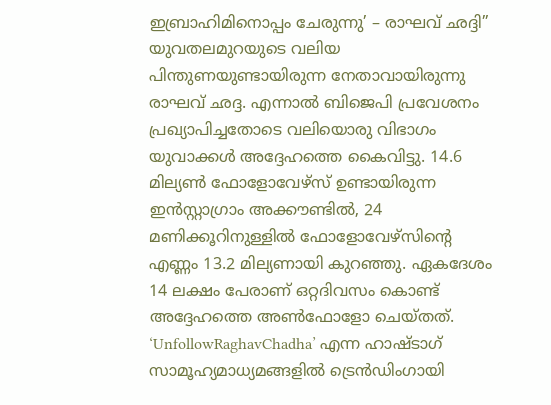ഇബ്രാഹിമിനൊപ്പം ചേരുന്നു’ – രാഘവ് ഛദ്ദി”
യുവതലമുറയുടെ വലിയ പിന്തുണയുണ്ടായിരുന്ന നേതാവായിരുന്നു രാഘവ് ഛദ്ദ. എന്നാൽ ബിജെപി പ്രവേശനം പ്രഖ്യാപിച്ചതോടെ വലിയൊരു വിഭാഗം യുവാക്കൾ അദ്ദേഹത്തെ കൈവിട്ടു. 14.6 മില്യൺ ഫോളോവേഴ്സ് ഉണ്ടായിരുന്ന ഇൻസ്റ്റാഗ്രാം അക്കൗണ്ടിൽ, 24 മണിക്കൂറിനുള്ളിൽ ഫോളോവേഴ്സിന്റെ എണ്ണം 13.2 മില്യണായി കുറഞ്ഞു. ഏകദേശം 14 ലക്ഷം പേരാണ് ഒറ്റദിവസം കൊണ്ട് അദ്ദേഹത്തെ അൺഫോളോ ചെയ്തത്. ‘UnfollowRaghavChadha’ എന്ന ഹാഷ്ടാഗ് സാമൂഹ്യമാധ്യമങ്ങളിൽ ട്രെൻഡിംഗായി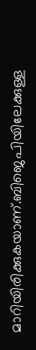മാറിയിരിക്കുകയാണ്.ബിജെപിയിലേക്കുള്ള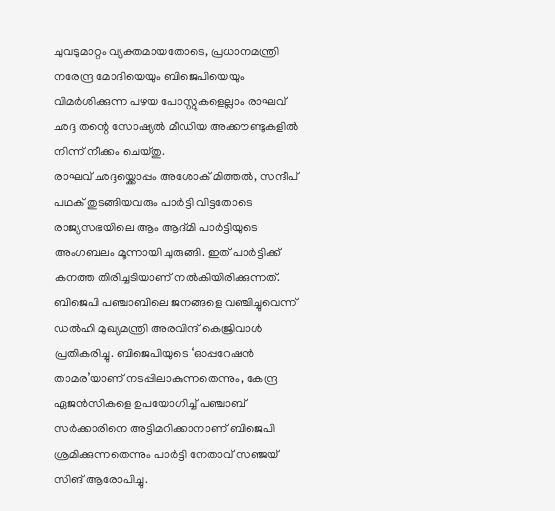ചുവടുമാറ്റം വ്യക്തമായതോടെ, പ്രധാനമന്ത്രി നരേന്ദ്ര മോദിയെയും ബിജെപിയെയും വിമർശിക്കുന്ന പഴയ പോസ്റ്റുകളെല്ലാം രാഘവ് ഛദ്ദ തന്റെ സോഷ്യൽ മീഡിയ അക്കൗണ്ടുകളിൽ നിന്ന് നീക്കം ചെയ്തു.
രാഘവ് ഛദ്ദയ്ക്കൊപ്പം അശോക് മിത്തൽ, സന്ദീപ് പഥക് തുടങ്ങിയവരും പാർട്ടി വിട്ടതോടെ രാജ്യസഭയിലെ ആം ആദ്മി പാർട്ടിയുടെ അംഗബലം മൂന്നായി ചുരുങ്ങി. ഇത് പാർട്ടിക്ക് കനത്ത തിരിച്ചടിയാണ് നൽകിയിരിക്കുന്നത്. ബിജെപി പഞ്ചാബിലെ ജനങ്ങളെ വഞ്ചിച്ചുവെന്ന് ഡൽഹി മുഖ്യമന്ത്രി അരവിന്ദ് കെജ്രിവാൾ പ്രതികരിച്ചു. ബിജെപിയുടെ ‘ഓപ്പറേഷൻ താമര’യാണ് നടപ്പിലാകുന്നതെന്നും, കേന്ദ്ര ഏജൻസികളെ ഉപയോഗിച്ച് പഞ്ചാബ് സർക്കാരിനെ അട്ടിമറിക്കാനാണ് ബിജെപി ശ്രമിക്കുന്നതെന്നും പാർട്ടി നേതാവ് സഞ്ജയ് സിങ് ആരോപിച്ചു.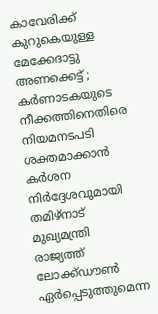കാവേരിക്ക് കുറുകെയുള്ള മേക്കേദാട്ടു അണക്കെട്ട് ; കർണാടകയുടെ നീക്കത്തിനെതിരെ നിയമനടപടി ശക്തമാക്കാൻ കർശന നിർദ്ദേശവുമായി തമിഴ്നാട് മുഖ്യമന്ത്രി
രാജ്യത്ത് ലോക്ക്ഡൗൺ ഏർപ്പെടുത്തുമെന്ന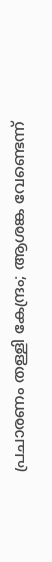പ്രചാരണം തള്ളി കേന്ദ്രം; ആശങ്ക വേണ്ടെന്ന്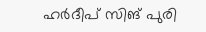ഹർദീപ് സിങ് പുരി